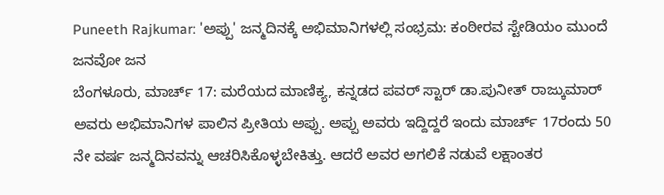Puneeth Rajkumar: 'ಅಪ್ಪು' ಜನ್ಮದಿನಕ್ಕೆ ಅಭಿಮಾನಿಗಳಲ್ಲಿ ಸಂಭ್ರಮ: ಕಂಠೀರವ ಸ್ಟೇಡಿಯಂ ಮುಂದೆ ಜನವೋ ಜನ
ಬೆಂಗಳೂರು, ಮಾರ್ಚ್ 17: ಮರೆಯದ ಮಾಣಿಕ್ಯ, ಕನ್ನಡದ ಪವರ್ ಸ್ಟಾರ್ ಡಾ.ಪುನೀತ್ ರಾಜ್ಕುಮಾರ್ ಅವರು ಅಭಿಮಾನಿಗಳ ಪಾಲಿನ ಪ್ರೀತಿಯ ಅಪ್ಪು. ಅಪ್ಪು ಅವರು ಇದ್ದಿದ್ದರೆ ಇಂದು ಮಾರ್ಚ್ 17ರಂದು 50 ನೇ ವರ್ಷ ಜನ್ಮದಿನವನ್ನು ಆಚರಿಸಿಕೊಳ್ಳಬೇಕಿತ್ತು. ಆದರೆ ಅವರ ಅಗಲಿಕೆ ನಡುವೆ ಲಕ್ಷಾಂತರ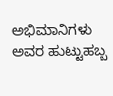ಅಭಿಮಾನಿಗಳು ಅವರ ಹುಟ್ಟುಹಬ್ಬ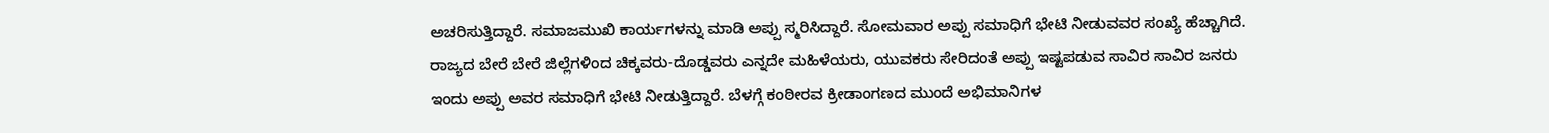ಅಚರಿಸುತ್ತಿದ್ದಾರೆ. ಸಮಾಜಮುಖಿ ಕಾರ್ಯಗಳನ್ನು ಮಾಡಿ ಅಪ್ಪು ಸ್ಮರಿಸಿದ್ದಾರೆ. ಸೋಮವಾರ ಅಪ್ಪು ಸಮಾಧಿಗೆ ಭೇಟಿ ನೀಡುವವರ ಸಂಖ್ಯೆ ಹೆಚ್ಚಾಗಿದೆ.
ರಾಜ್ಯದ ಬೇರೆ ಬೇರೆ ಜಿಲ್ಲೆಗಳಿಂದ ಚಿಕ್ಕವರು-ದೊಡ್ಡವರು ಎನ್ನದೇ ಮಹಿಳೆಯರು, ಯುವಕರು ಸೇರಿದಂತೆ ಅಪ್ಪು ಇಷ್ಟಪಡುವ ಸಾವಿರ ಸಾವಿರ ಜನರು ಇಂದು ಅಪ್ಪು ಅವರ ಸಮಾಧಿಗೆ ಭೇಟಿ ನೀಡುತ್ತಿದ್ದಾರೆ. ಬೆಳಗ್ಗೆ ಕಂಠೀರವ ಕ್ರೀಡಾಂಗಣದ ಮುಂದೆ ಅಭಿಮಾನಿಗಳ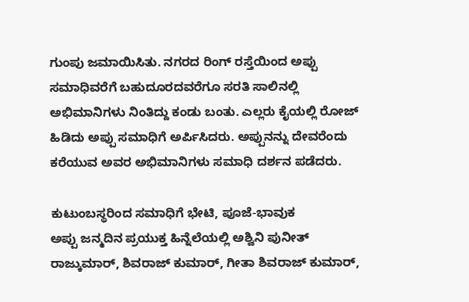ಗುಂಪು ಜಮಾಯಿಸಿತು. ನಗರದ ರಿಂಗ್ ರಸ್ತೆಯಿಂದ ಅಪ್ಪು ಸಮಾಧಿವರೆಗೆ ಬಹುದೂರದವರೆಗೂ ಸರತಿ ಸಾಲಿನಲ್ಲಿ ಅಭಿಮಾನಿಗಳು ನಿಂತಿದ್ದು ಕಂಡು ಬಂತು. ಎಲ್ಲರು ಕೈಯಲ್ಲಿ ರೋಜ್ ಹಿಡಿದು ಅಪ್ಪು ಸಮಾಧಿಗೆ ಅರ್ಪಿಸಿದರು. ಅಪ್ಪುನನ್ನು ದೇವರೆಂದು ಕರೆಯುವ ಅವರ ಅಭಿಮಾನಿಗಳು ಸಮಾಧಿ ದರ್ಶನ ಪಡೆದರು.

ಕುಟುಂಬಸ್ಥರಿಂದ ಸಮಾಧಿಗೆ ಭೇಟಿ, ಪೂಜೆ-ಭಾವುಕ
ಅಪ್ಪು ಜನ್ಮದಿನ ಪ್ರಯುಕ್ತ ಹಿನ್ನೆಲೆಯಲ್ಲಿ ಅಶ್ವಿನಿ ಪುನೀತ್ ರಾಜ್ಕುಮಾರ್, ಶಿವರಾಜ್ ಕುಮಾರ್, ಗೀತಾ ಶಿವರಾಜ್ ಕುಮಾರ್,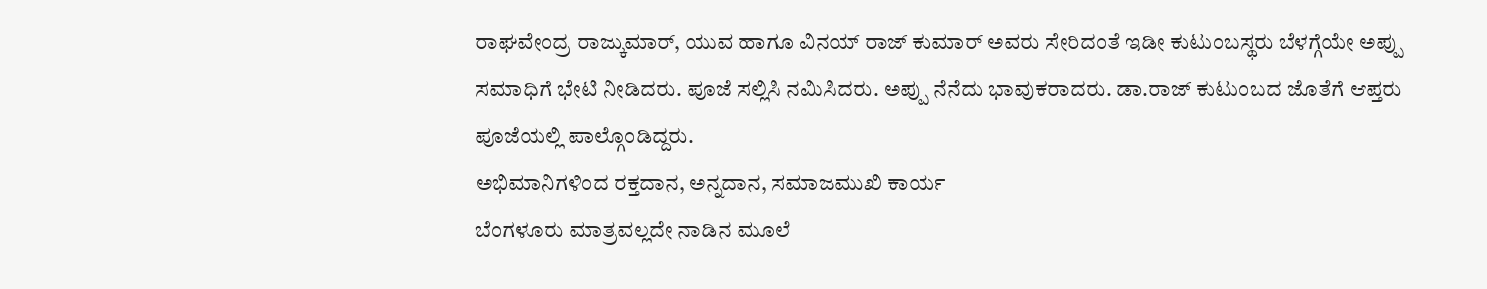ರಾಘವೇಂದ್ರ ರಾಜ್ಕುಮಾರ್, ಯುವ ಹಾಗೂ ವಿನಯ್ ರಾಜ್ ಕುಮಾರ್ ಅವರು ಸೇರಿದಂತೆ ಇಡೀ ಕುಟುಂಬಸ್ಥರು ಬೆಳಗ್ಗೆಯೇ ಅಪ್ಪು ಸಮಾಧಿಗೆ ಭೇಟಿ ನೀಡಿದರು. ಪೂಜೆ ಸಲ್ಲಿಸಿ ನಮಿಸಿದರು. ಅಪ್ಪು ನೆನೆದು ಭಾವುಕರಾದರು. ಡಾ.ರಾಜ್ ಕುಟುಂಬದ ಜೊತೆಗೆ ಆಪ್ತರು ಪೂಜೆಯಲ್ಲಿ ಪಾಲ್ಗೊಂಡಿದ್ದರು.
ಅಭಿಮಾನಿಗಳಿಂದ ರಕ್ತದಾನ, ಅನ್ನದಾನ, ಸಮಾಜಮುಖಿ ಕಾರ್ಯ
ಬೆಂಗಳೂರು ಮಾತ್ರವಲ್ಲದೇ ನಾಡಿನ ಮೂಲೆ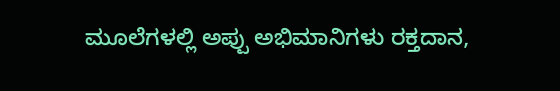ಮೂಲೆಗಳಲ್ಲಿ ಅಪ್ಪು ಅಭಿಮಾನಿಗಳು ರಕ್ತದಾನ,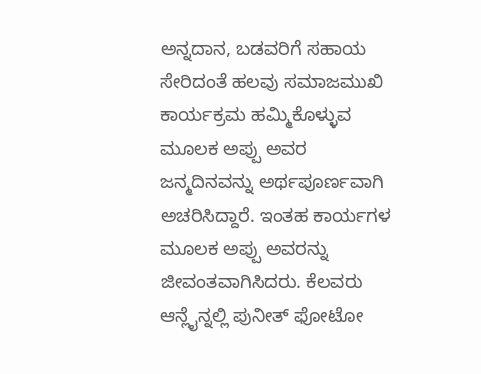ಅನ್ನದಾನ, ಬಡವರಿಗೆ ಸಹಾಯ ಸೇರಿದಂತೆ ಹಲವು ಸಮಾಜಮುಖಿ ಕಾರ್ಯಕ್ರಮ ಹಮ್ಮಿಕೊಳ್ಳುವ ಮೂಲಕ ಅಪ್ಪು ಅವರ ಜನ್ಮದಿನವನ್ನು ಅರ್ಥಪೂರ್ಣವಾಗಿ ಅಚರಿಸಿದ್ದಾರೆ. ಇಂತಹ ಕಾರ್ಯಗಳ ಮೂಲಕ ಅಪ್ಪು ಅವರನ್ನು ಜೀವಂತವಾಗಿಸಿದರು. ಕೆಲವರು ಆನ್ಲೈನ್ನಲ್ಲಿ ಪುನೀತ್ ಫೋಟೋ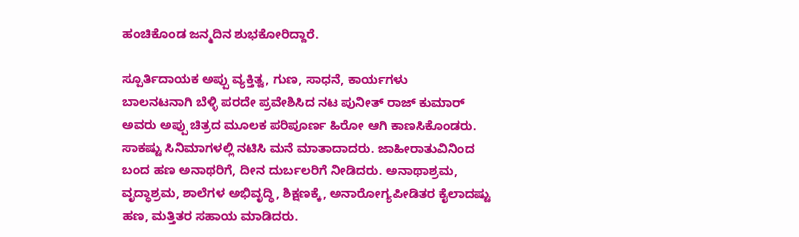ಹಂಚಿಕೊಂಡ ಜನ್ಮದಿನ ಶುಭಕೋರಿದ್ದಾರೆ.

ಸ್ಪೂರ್ತಿದಾಯಕ ಅಪ್ಪು ವ್ಯಕ್ತಿತ್ವ, ಗುಣ, ಸಾಧನೆ, ಕಾರ್ಯಗಳು
ಬಾಲನಟನಾಗಿ ಬೆಳ್ಳಿ ಪರದೇ ಪ್ರವೇಶಿಸಿದ ನಟ ಪುನೀತ್ ರಾಜ್ ಕುಮಾರ್ ಅವರು ಅಪ್ಪು ಚಿತ್ರದ ಮೂಲಕ ಪರಿಪೂರ್ಣ ಹಿರೋ ಆಗಿ ಕಾಣಸಿಕೊಂಡರು. ಸಾಕಷ್ಟು ಸಿನಿಮಾಗಳಲ್ಲಿ ನಟಿಸಿ ಮನೆ ಮಾತಾದಾದರು. ಜಾಹೀರಾತುವಿನಿಂದ ಬಂದ ಹಣ ಅನಾಥರಿಗೆ, ದೀನ ದುರ್ಬಲರಿಗೆ ನೀಡಿದರು. ಅನಾಥಾಶ್ರಮ, ವೃದ್ಧಾಶ್ರಮ, ಶಾಲೆಗಳ ಅಭಿವೃದ್ಧಿ, ಶಿಕ್ಷಣಕ್ಕೆ, ಅನಾರೋಗ್ಯಪೀಡಿತರ ಕೈಲಾದಷ್ಟು ಹಣ, ಮತ್ತಿತರ ಸಹಾಯ ಮಾಡಿದರು.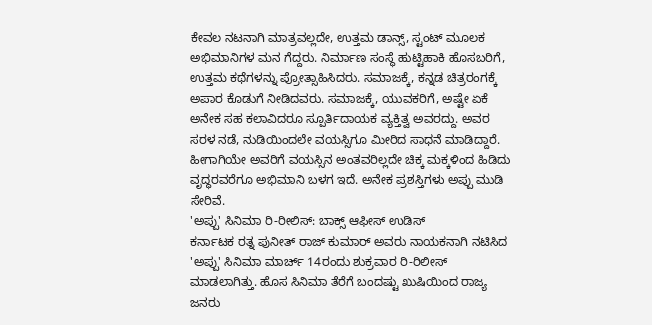ಕೇವಲ ನಟನಾಗಿ ಮಾತ್ರವಲ್ಲದೇ, ಉತ್ತಮ ಡಾನ್ಸ್, ಸ್ಟಂಟ್ ಮೂಲಕ ಅಭಿಮಾನಿಗಳ ಮನ ಗೆದ್ದರು. ನಿರ್ಮಾಣ ಸಂಸ್ಥೆ ಹುಟ್ಟಿಹಾಕಿ ಹೊಸಬರಿಗೆ, ಉತ್ತಮ ಕಥೆಗಳನ್ನು ಪ್ರೋತ್ಸಾಹಿಸಿದರು. ಸಮಾಜಕ್ಕೆ, ಕನ್ನಡ ಚಿತ್ರರಂಗಕ್ಕೆ ಅಪಾರ ಕೊಡುಗೆ ನೀಡಿದವರು. ಸಮಾಜಕ್ಕೆ, ಯುವಕರಿಗೆ, ಅಷ್ಟೇ ಏಕೆ ಅನೇಕ ಸಹ ಕಲಾವಿದರೂ ಸ್ಪೂರ್ತಿದಾಯಕ ವ್ಯಕ್ತಿತ್ವ ಅವರದ್ದು. ಅವರ ಸರಳ ನಡೆ, ನುಡಿಯಿಂದಲೇ ವಯಸ್ಸಿಗೂ ಮೀರಿದ ಸಾಧನೆ ಮಾಡಿದ್ದಾರೆ. ಹೀಗಾಗಿಯೇ ಅವರಿಗೆ ವಯಸ್ಸಿನ ಅಂತವರಿಲ್ಲದೇ ಚಿಕ್ಕ ಮಕ್ಕಳಿಂದ ಹಿಡಿದು ವೃದ್ಧರವರೆಗೂ ಅಭಿಮಾನಿ ಬಳಗ ಇದೆ. ಅನೇಕ ಪ್ರಶಸ್ತಿಗಳು ಅಪ್ಪು ಮುಡಿ ಸೇರಿವೆ.
'ಅಪ್ಪು' ಸಿನಿಮಾ ರಿ-ರೀಲಿಸ್: ಬಾಕ್ಸ್ ಆಫೀಸ್ ಉಡಿಸ್
ಕರ್ನಾಟಕ ರತ್ನ ಪುನೀತ್ ರಾಜ್ ಕುಮಾರ್ ಅವರು ನಾಯಕನಾಗಿ ನಟಿಸಿದ 'ಅಪ್ಪು' ಸಿನಿಮಾ ಮಾರ್ಚ್ 14ರಂದು ಶುಕ್ರವಾರ ರಿ-ರಿಲೀಸ್ ಮಾಡಲಾಗಿತ್ತು. ಹೊಸ ಸಿನಿಮಾ ತೆರೆಗೆ ಬಂದಷ್ಟು ಖುಷಿಯಿಂದ ರಾಜ್ಯ ಜನರು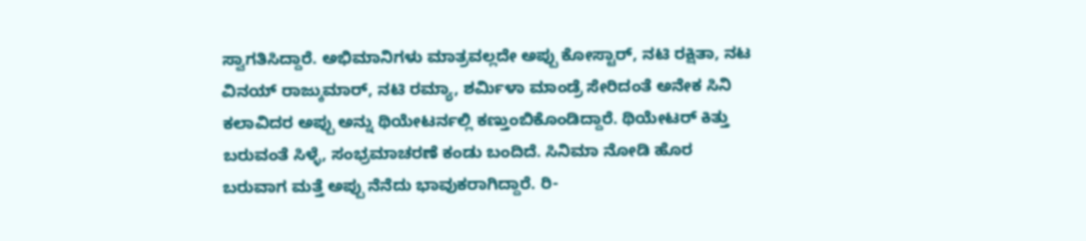ಸ್ವಾಗತಿಸಿದ್ದಾರೆ. ಅಭಿಮಾನಿಗಳು ಮಾತ್ರವಲ್ಲದೇ ಅಪ್ಪು ಕೋಸ್ಟಾರ್, ನಟಿ ರಕ್ಷಿತಾ, ನಟ ವಿನಯ್ ರಾಜ್ಕುಮಾರ್, ನಟಿ ರಮ್ಯಾ, ಶರ್ಮಿಳಾ ಮಾಂಡ್ರೆ ಸೇರಿದಂತೆ ಅನೇಕ ಸಿನಿ ಕಲಾವಿದರ ಅಪ್ಪು ಅನ್ನು ಥಿಯೇಟರ್ನಲ್ಲಿ ಕಣ್ತುಂಬಿಕೊಂಡಿದ್ದಾರೆ. ಥಿಯೇಟರ್ ಕಿತ್ತು ಬರುವಂತೆ ಸಿಳ್ಳೆ, ಸಂಭ್ರಮಾಚರಣೆ ಕಂಡು ಬಂದಿದೆ. ಸಿನಿಮಾ ನೋಡಿ ಹೊರ ಬರುವಾಗ ಮತ್ತೆ ಅಪ್ಪು ನೆನೆದು ಭಾವುಕರಾಗಿದ್ದಾರೆ. ರಿ-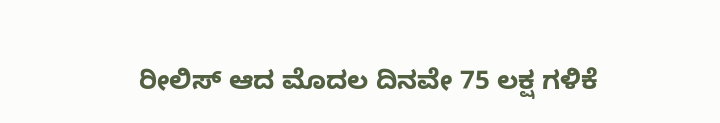ರೀಲಿಸ್ ಆದ ಮೊದಲ ದಿನವೇ 75 ಲಕ್ಷ ಗಳಿಕೆ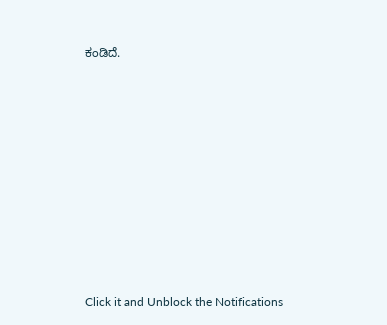ಕಂಡಿದೆ.












Click it and Unblock the Notifications